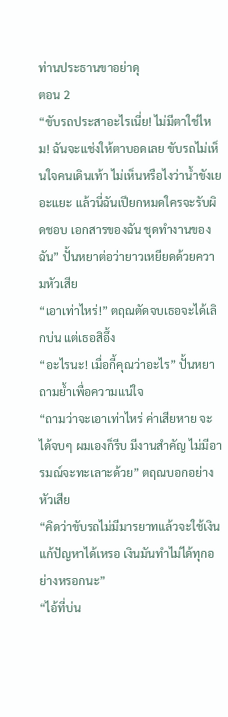ท่านประธานขาอย่าดุ
ตอน 2
“ขับรถประสาอะไรเนี่ย! ไม่มีตาใช่ไหม! ฉันจะแช่งให้ตาบอดเลย ขับรถไม่เห็นใจคนเดินเท้า ไม่เห็นหรือไงว่าน้ำขังเยอะแยะ แล้วนี่ฉันเปียกหมดใครจะรับผิดชอบ เอกสารของฉัน ชุดทำงานของฉัน” ปั้นหยาต่อว่ายาวเหยียดด้วยความหัวเสีย
“เอาเท่าไหร่!” ตฤณตัดจบเธอจะได้เลิกบ่น แต่เธอสิอึ้ง
“อะไรนะ! เมื่อกี้คุณว่าอะไร” ปั้นหยาถามย้ำเพื่อความแน่ใจ
“ถามว่าจะเอาเท่าไหร่ ค่าเสียหาย จะได้จบๆ ผมเองก็รีบ มีงานสำคัญ ไม่มีอารมณ์จะทะเลาะด้วย” ตฤณบอกอย่างหัวเสีย
“คิดว่าขับรถไม่มีมารยาทแล้วจะใช้เงินแก้ปัญหาได้เหรอ เงินมันทำไม่ได้ทุกอย่างหรอกนะ”
“ไอ้ที่บ่น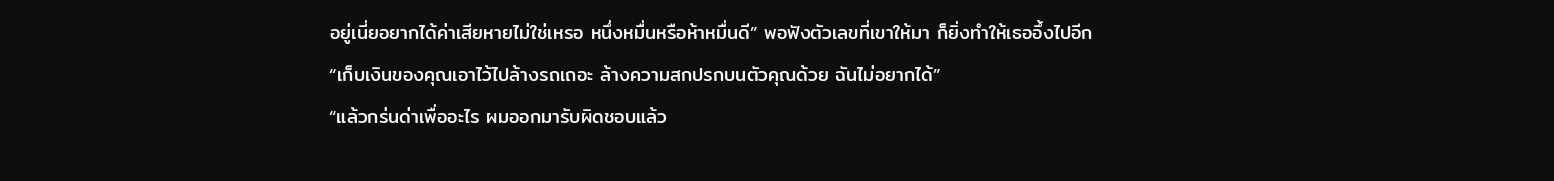อยู่เนี่ยอยากได้ค่าเสียหายไม่ใช่เหรอ หนึ่งหมื่นหรือห้าหมื่นดี” พอฟังตัวเลขที่เขาให้มา ก็ยิ่งทำให้เธออึ้งไปอีก
“เก็บเงินของคุณเอาไว้ไปล้างรถเถอะ ล้างความสกปรกบนตัวคุณด้วย ฉันไม่อยากได้”
“แล้วกร่นด่าเพื่ออะไร ผมออกมารับผิดชอบแล้ว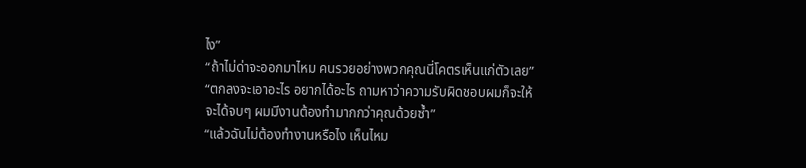ไง”
“ถ้าไม่ด่าจะออกมาไหม คนรวยอย่างพวกคุณนี่โคตรเห็นแก่ตัวเลย”
“ตกลงจะเอาอะไร อยากได้อะไร ถามหาว่าความรับผิดชอบผมก็จะให้ จะได้จบๆ ผมมีงานต้องทำมากกว่าคุณด้วยซ้ำ”
“แล้วฉันไม่ต้องทำงานหรือไง เห็นไหม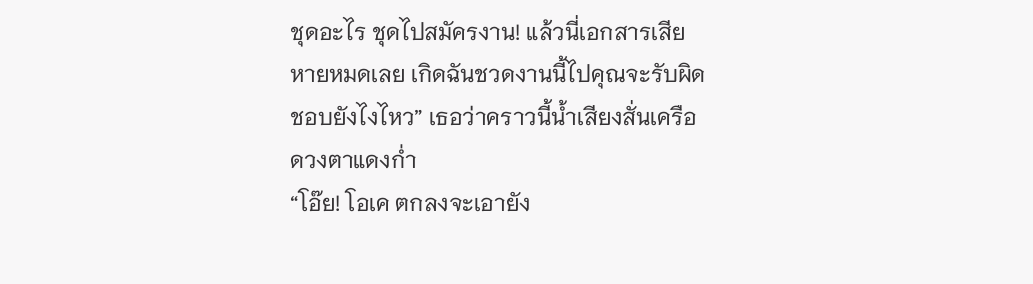ชุดอะไร ชุดไปสมัครงาน! แล้วนี่เอกสารเสียหายหมดเลย เกิดฉันชวดงานนี้ไปคุณจะรับผิดชอบยังไงไหว” เธอว่าคราวนี้น้ำเสียงสั่นเครือ ดวงตาแดงก่ำ
“โอ๊ย! โอเค ตกลงจะเอายัง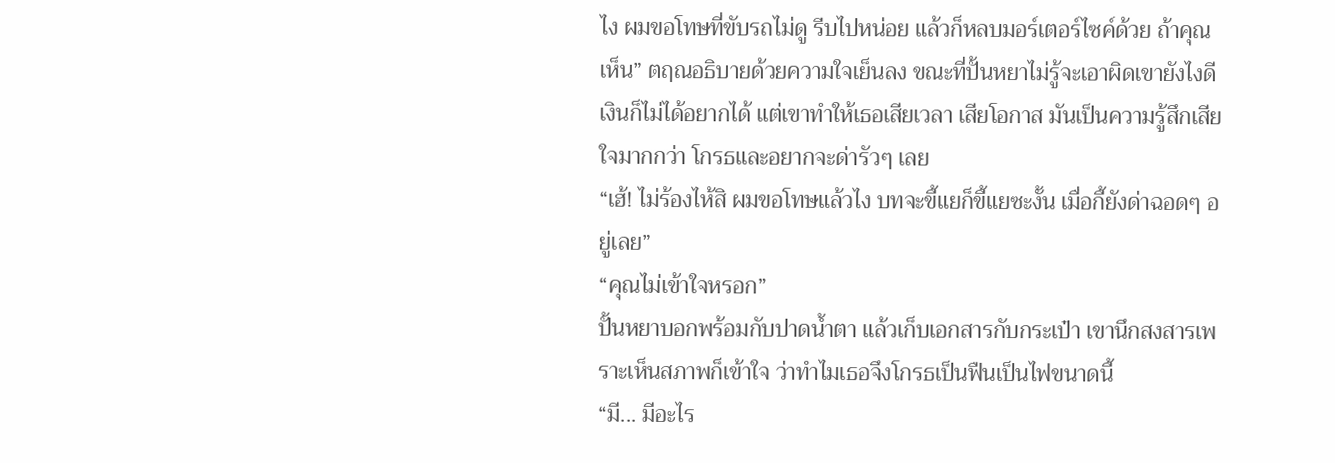ไง ผมขอโทษที่ขับรถไม่ดู รีบไปหน่อย แล้วก็หลบมอร์เตอร์ไซค์ด้วย ถ้าคุณเห็น” ตฤณอธิบายด้วยความใจเย็นลง ขณะที่ปั้นหยาไม่รู้จะเอาผิดเขายังไงดี เงินก็ไม่ได้อยากได้ แต่เขาทำให้เธอเสียเวลา เสียโอกาส มันเป็นความรู้สึกเสียใจมากกว่า โกรธและอยากจะด่ารัวๆ เลย
“เฮ้! ไม่ร้องไห้สิ ผมขอโทษแล้วไง บทจะขี้แยก็ขี้แยซะงั้น เมื่อกี้ยังด่าฉอดๆ อยู่เลย”
“คุณไม่เข้าใจหรอก”
ปั้นหยาบอกพร้อมกับปาดน้ำตา แล้วเก็บเอกสารกับกระเป๋า เขานึกสงสารเพราะเห็นสภาพก็เข้าใจ ว่าทำไมเธอจึงโกรธเป็นฟืนเป็นไฟขนาดนี้
“มี... มีอะไร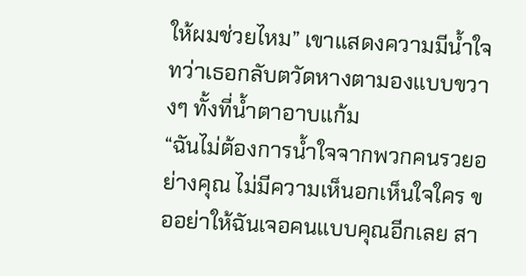ให้ผมช่วยไหม” เขาแสดงความมีน้ำใจ ทว่าเธอกลับตวัดหางตามองแบบขวางๆ ทั้งที่น้ำตาอาบแก้ม
“ฉันไม่ต้องการน้ำใจจากพวกคนรวยอย่างคุณ ไม่มีความเห็นอกเห็นใจใคร ขออย่าให้ฉันเจอคนแบบคุณอีกเลย สา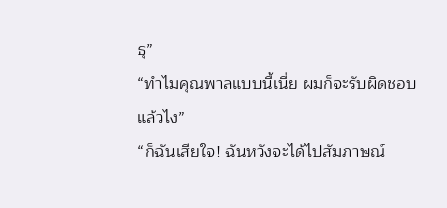ธุ”
“ทำไมคุณพาลแบบนี้เนี่ย ผมก็จะรับผิดชอบแล้วไง”
“ก็ฉันเสียใจ! ฉันหวังจะได้ไปสัมภาษณ์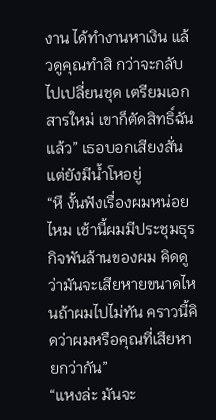งาน ได้ทำงานหาเงิน แล้วดูคุณทำสิ กว่าจะกลับไปเปลี่ยนชุด เตรียมเอกสารใหม่ เขาก็ตัดสิทธิ์ฉันแล้ว” เธอบอกเสียงสั่นแต่ยังมีน้ำโหอยู่
“หึ งั้นฟังเรื่องผมหน่อยไหม เช้านี้ผมมีประชุมธุรกิจพันล้านของผม คิดดูว่ามันจะเสียหายขนาดไหนถ้าผมไปไม่ทัน คราวนี้คิดว่าผมหรือคุณที่เสียหายกว่ากัน”
“แหงล่ะ มันจะ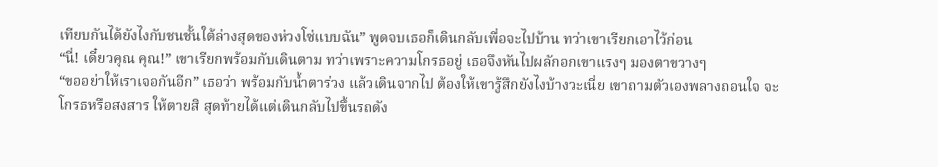เทียบกันได้ยังไงกับชนชั้นใต้ล่างสุดของห่วงโซ่แบบฉัน” พูดจบเธอก็เดินกลับเพื่อจะไปบ้าน ทว่าเขาเรียกเอาไว้ก่อน
“นี่! เดี๋ยวคุณ คุณ!” เขาเรียกพร้อมกับเดินตาม ทว่าเพราะความโกรธอยู่ เธอจึงหันไปผลักอกเขาแรงๆ มองตาขวางๆ
“ขออย่าให้เราเจอกันอีก” เธอว่า พร้อมกับน้ำตาร่วง แล้วเดินจากไป ต้องให้เขารู้สึกยังไงบ้างวะเนี่ย เขาถามตัวเองพลางถอนใจ จะโกรธหรือสงสาร ให้ตายสิ สุดท้ายได้แต่เดินกลับไปขึ้นรถดัง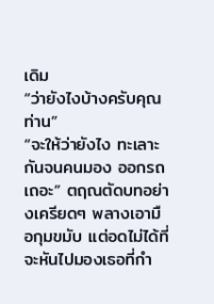เดิม
“ว่ายังไงบ้างครับคุณท่าน”
“จะให้ว่ายังไง ทะเลาะกันจนคนมอง ออกรถเถอะ” ตฤณตัดบทอย่างเครียดๆ พลางเอามือกุมขมับ แต่อดไม่ได้ที่จะหันไปมองเธอที่กำ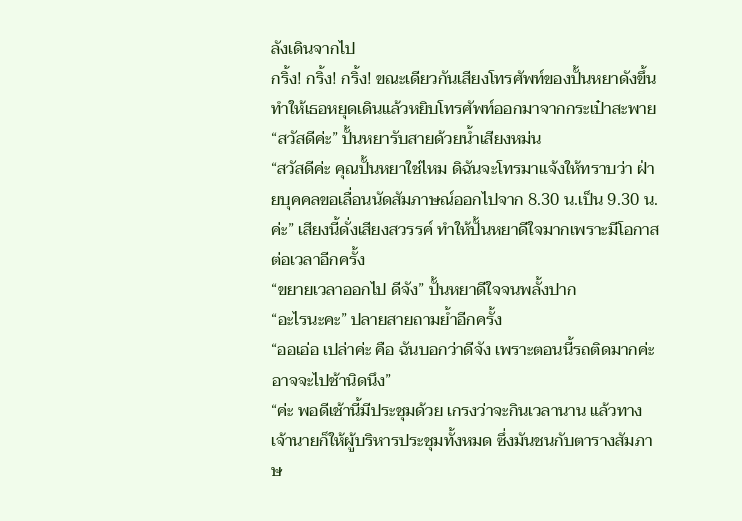ลังเดินจากไป
กริ้ง! กริ้ง! กริ้ง! ขณะเดียวกันเสียงโทรศัพท์ของปั้นหยาดังขึ้น ทำให้เธอหยุดเดินแล้วหยิบโทรศัพท์ออกมาจากกระเป๋าสะพาย
“สวัสดีค่ะ” ปั้นหยารับสายด้วยน้ำเสียงหม่น
“สวัสดีค่ะ คุณปั้นหยาใช่ไหม ดิฉันจะโทรมาแจ้งให้ทราบว่า ฝ่ายบุคคลขอเลื่อนนัดสัมภาษณ์ออกไปจาก 8.30 น.เป็น 9.30 น. ค่ะ” เสียงนี้ดั่งเสียงสวรรค์ ทำให้ปั้นหยาดีใจมากเพราะมีโอกาสต่อเวลาอีกครั้ง
“ขยายเวลาออกไป ดีจัง” ปั้นหยาดีใจจนพลั้งปาก
“อะไรนะคะ” ปลายสายถามย้ำอีกครั้ง
“ออเอ่อ เปล่าค่ะ คือ ฉันบอกว่าดีจัง เพราะตอนนี้รถติดมากค่ะ อาจจะไปช้านิดนึง”
“ค่ะ พอดีเช้านี้มีประชุมด้วย เกรงว่าจะกินเวลานาน แล้วทางเจ้านายก็ให้ผู้บริหารประชุมทั้งหมด ซึ่งมันชนกับตารางสัมภาษ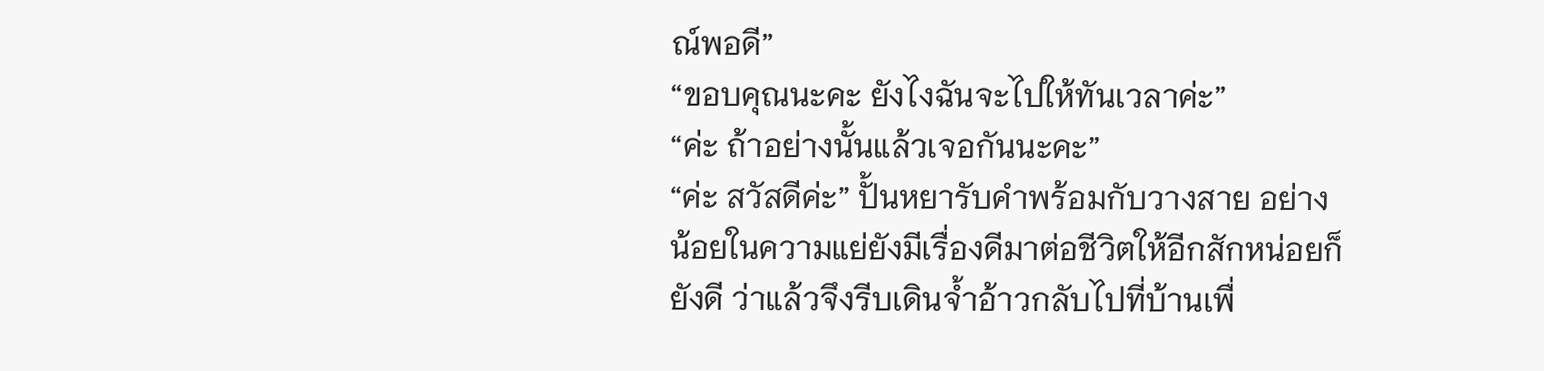ณ์พอดี”
“ขอบคุณนะคะ ยังไงฉันจะไปให้ทันเวลาค่ะ”
“ค่ะ ถ้าอย่างนั้นแล้วเจอกันนะคะ”
“ค่ะ สวัสดีค่ะ” ปั้นหยารับคำพร้อมกับวางสาย อย่างน้อยในความแย่ยังมีเรื่องดีมาต่อชีวิตให้อีกสักหน่อยก็ยังดี ว่าแล้วจึงรีบเดินจ้ำอ้าวกลับไปที่บ้านเพื่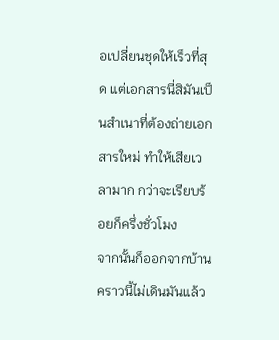อเปลี่ยนชุดให้เร็วที่สุด แต่เอกสารนี่สิมันเป็นสำเนาที่ต้องถ่ายเอกสารใหม่ ทำให้เสียเวลามาก กว่าจะเรียบร้อยก็ครึ่งชั่วโมง
จากนั้นก็ออกจากบ้าน คราวนี้ไม่เดินมันแล้ว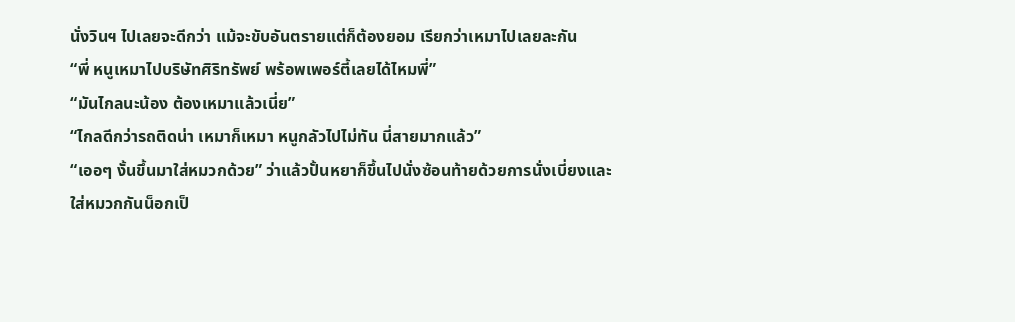นั่งวินฯ ไปเลยจะดีกว่า แม้จะขับอันตรายแต่ก็ต้องยอม เรียกว่าเหมาไปเลยละกัน
“พี่ หนูเหมาไปบริษัทศิริทรัพย์ พร้อพเพอร์ตี้เลยได้ไหมพี่”
“มันไกลนะน้อง ต้องเหมาแล้วเนี่ย”
“ไกลดีกว่ารถติดน่า เหมาก็เหมา หนูกลัวไปไม่ทัน นี่สายมากแล้ว”
“เออๆ งั้นขึ้นมาใส่หมวกด้วย” ว่าแล้วปั้นหยาก็ขึ้นไปนั่งซ้อนท้ายด้วยการนั่งเบี่ยงและใส่หมวกกันน็อกเป็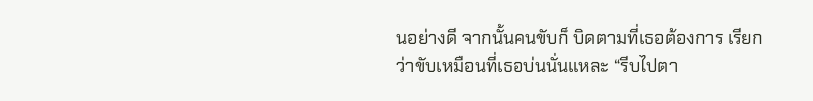นอย่างดี จากนั้นคนขับก็ บิดตามที่เธอต้องการ เรียกว่าขับเหมือนที่เธอบ่นนั่นแหละ “รีบไปตา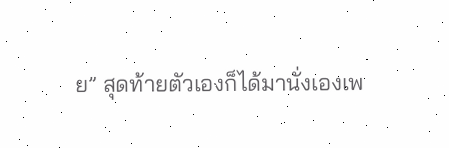ย” สุดท้ายตัวเองก็ได้มานั่งเองเพ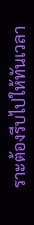ราะต้องรีบไปให้ทันเวลา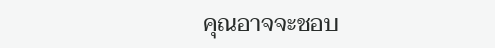คุณอาจจะชอบ